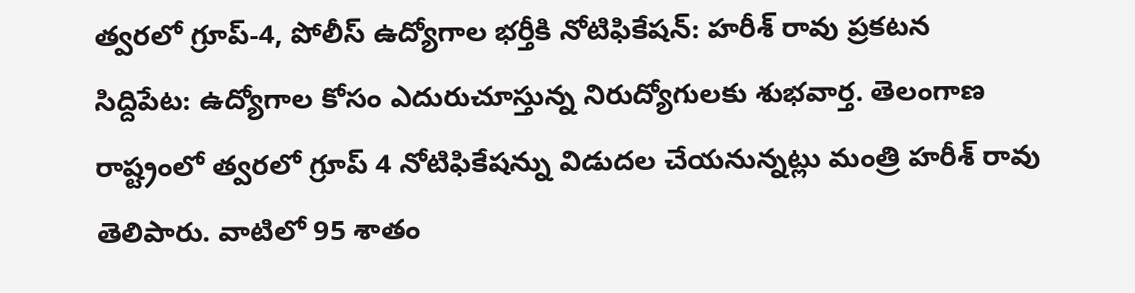త్వరలో గ్రూప్-4, పోలీస్ ఉద్యోగాల భర్తీకి నోటిఫికేషన్: హరీశ్ రావు ప్రకటన
సిద్దిపేట: ఉద్యోగాల కోసం ఎదురుచూస్తున్న నిరుద్యోగులకు శుభవార్త. తెలంగాణ రాష్ట్రంలో త్వరలో గ్రూప్ 4 నోటిఫికేషన్ను విడుదల చేయనున్నట్లు మంత్రి హరీశ్ రావు తెలిపారు. వాటిలో 95 శాతం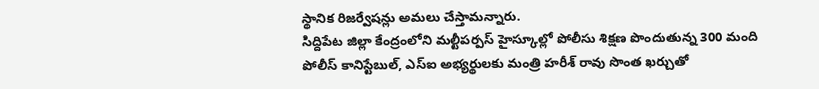స్థానిక రిజర్వేషన్లు అమలు చేస్తామన్నారు.
సిద్దిపేట జిల్లా కేంద్రంలోని మల్టీపర్పస్ హైస్కూల్లో పోలీసు శిక్షణ పొందుతున్న 300 మంది పోలీస్ కానిస్టేబుల్, ఎస్ఐ అభ్యర్థులకు మంత్రి హరీశ్ రావు సొంత ఖర్చుతో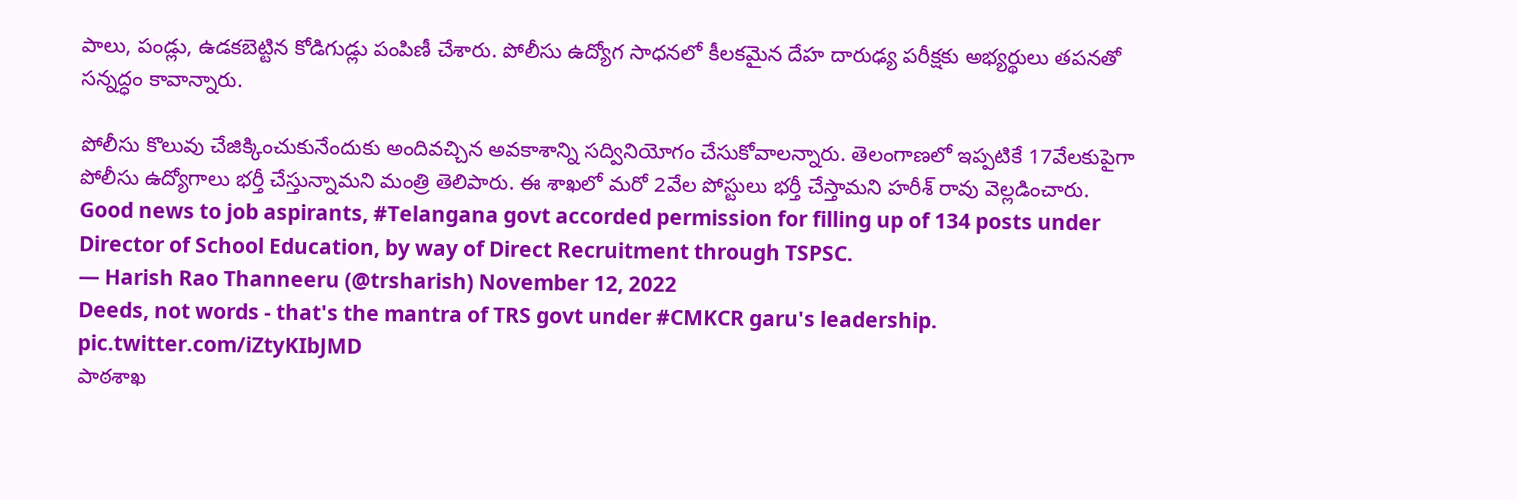పాలు, పండ్లు, ఉడకబెట్టిన కోడిగుడ్లు పంపిణీ చేశారు. పోలీసు ఉద్యోగ సాధనలో కీలకమైన దేహ దారుఢ్య పరీక్షకు అభ్యర్థులు తపనతో సన్నద్ధం కావాన్నారు.

పోలీసు కొలువు చేజిక్కించుకునేందుకు అందివచ్చిన అవకాశాన్ని సద్వినియోగం చేసుకోవాలన్నారు. తెలంగాణలో ఇప్పటికే 17వేలకుపైగా పోలీసు ఉద్యోగాలు భర్తీ చేస్తున్నామని మంత్రి తెలిపారు. ఈ శాఖలో మరో 2వేల పోస్టులు భర్తీ చేస్తామని హరీశ్ రావు వెల్లడించారు.
Good news to job aspirants, #Telangana govt accorded permission for filling up of 134 posts under Director of School Education, by way of Direct Recruitment through TSPSC.
— Harish Rao Thanneeru (@trsharish) November 12, 2022
Deeds, not words - that's the mantra of TRS govt under #CMKCR garu's leadership. pic.twitter.com/iZtyKIbJMD
పాఠశాఖ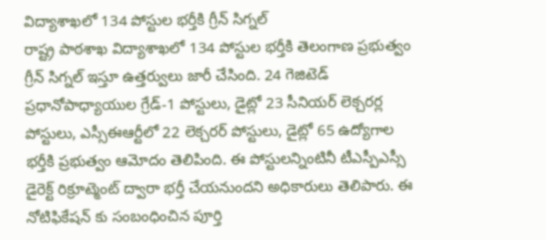విద్యాశాఖలో 134 పోస్టుల భర్తీకి గ్రీన్ సిగ్నల్
రాష్ట్ర పాఠశాఖ విద్యాశాఖలో 134 పోస్టుల భర్తీకి తెలంగాణ ప్రభుత్వం గ్రీన్ సిగ్నల్ ఇస్తూ ఉత్తర్వులు జారీ చేసింది. 24 గెజిటెడ్ ప్రధానోపాధ్యాయుల గ్రేడ్-1 పోస్టులు, డైట్లో 23 సీనియర్ లెక్చరర్ల పోస్టులు, ఎస్సీఈఆర్టీలో 22 లెక్చరర్ పోస్టులు, డైట్లో 65 ఉద్యోగాల భర్తీకి ప్రభుత్వం ఆమోదం తెలిపింది. ఈ పోస్టులన్నింటినీ టీఎస్పీఎస్సీ డైరెక్ట్ రిక్రూట్మెంట్ ద్వారా భర్తీ చేయనుందని అధికారులు తెలిపారు. ఈ నోటిఫికేషన్ కు సంబంధించిన పూర్తి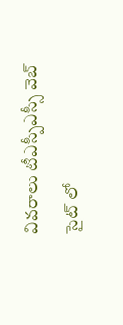వివరాలు టీఎస్పీఎస్సీ వెబ్ సైట్ లో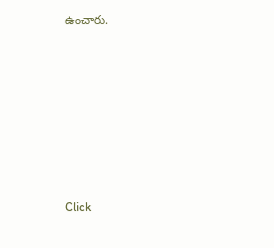ఉంచారు.












Click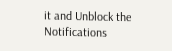it and Unblock the Notifications